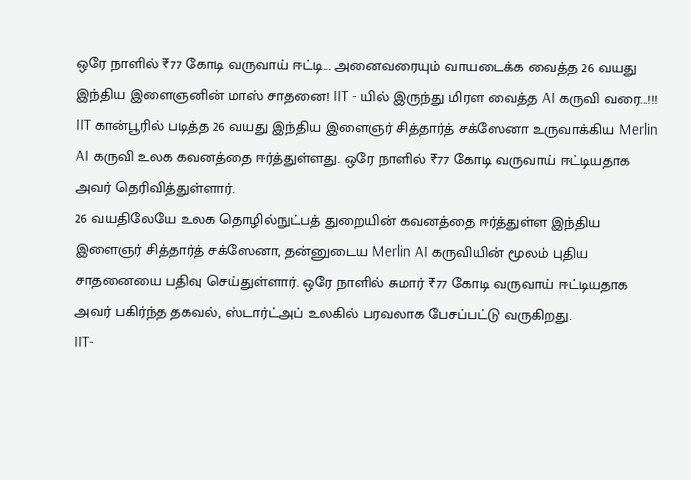ஒரே நாளில் ₹77 கோடி வருவாய் ஈட்டி... அனைவரையும் வாயடைக்க வைத்த 26 வயது இந்திய இளைஞனின் மாஸ் சாதனை! IIT - யில் இருந்து மிரள வைத்த AI கருவி வரை...!!!
IIT கான்பூரில் படித்த 26 வயது இந்திய இளைஞர் சித்தார்த் சக்ஸேனா உருவாக்கிய Merlin AI கருவி உலக கவனத்தை ஈர்த்துள்ளது. ஒரே நாளில் ₹77 கோடி வருவாய் ஈட்டியதாக அவர் தெரிவித்துள்ளார்.
26 வயதிலேயே உலக தொழில்நுட்பத் துறையின் கவனத்தை ஈர்த்துள்ள இந்திய இளைஞர் சித்தார்த் சக்ஸேனா, தன்னுடைய Merlin AI கருவியின் மூலம் புதிய சாதனையை பதிவு செய்துள்ளார். ஒரே நாளில் சுமார் ₹77 கோடி வருவாய் ஈட்டியதாக அவர் பகிர்ந்த தகவல், ஸ்டார்ட்அப் உலகில் பரவலாக பேசப்பட்டு வருகிறது.
IIT-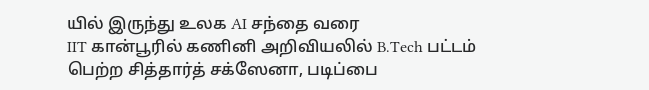யில் இருந்து உலக AI சந்தை வரை
IIT கான்பூரில் கணினி அறிவியலில் B.Tech பட்டம் பெற்ற சித்தார்த் சக்ஸேனா, படிப்பை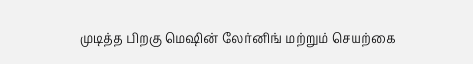முடித்த பிறகு மெஷின் லேர்னிங் மற்றும் செயற்கை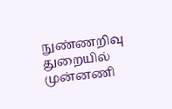நுண்ணறிவு துறையில் முன்னணி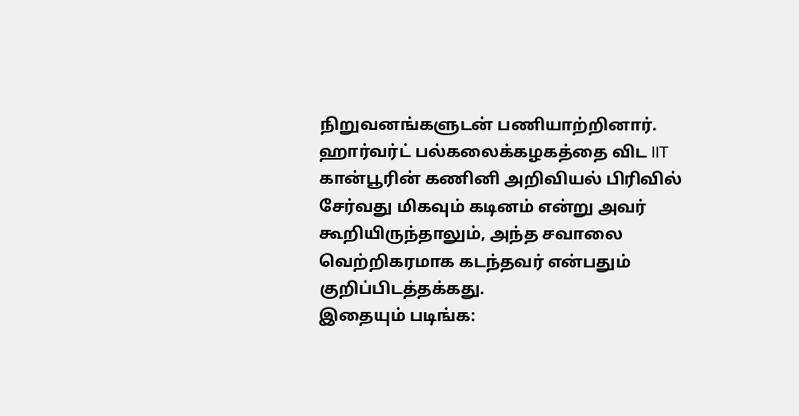நிறுவனங்களுடன் பணியாற்றினார். ஹார்வர்ட் பல்கலைக்கழகத்தை விட IIT கான்பூரின் கணினி அறிவியல் பிரிவில் சேர்வது மிகவும் கடினம் என்று அவர் கூறியிருந்தாலும், அந்த சவாலை வெற்றிகரமாக கடந்தவர் என்பதும் குறிப்பிடத்தக்கது.
இதையும் படிங்க: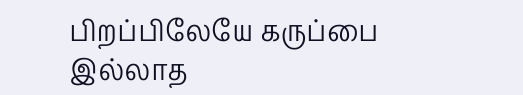பிறப்பிலேயே கருப்பை இல்லாத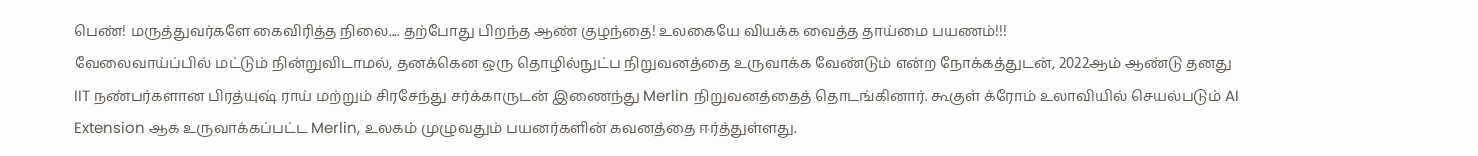பெண்! மருத்துவர்களே கைவிரித்த நிலை.... தற்போது பிறந்த ஆண் குழந்தை! உலகையே வியக்க வைத்த தாய்மை பயணம்!!!
வேலைவாய்ப்பில் மட்டும் நின்றுவிடாமல், தனக்கென ஒரு தொழில்நுட்ப நிறுவனத்தை உருவாக்க வேண்டும் என்ற நோக்கத்துடன், 2022ஆம் ஆண்டு தனது IIT நண்பர்களான பிரத்யுஷ் ராய் மற்றும் சிரசேந்து சர்க்காருடன் இணைந்து Merlin நிறுவனத்தைத் தொடங்கினார். கூகுள் க்ரோம் உலாவியில் செயல்படும் AI Extension ஆக உருவாக்கப்பட்ட Merlin, உலகம் முழுவதும் பயனர்களின் கவனத்தை ஈர்த்துள்ளது.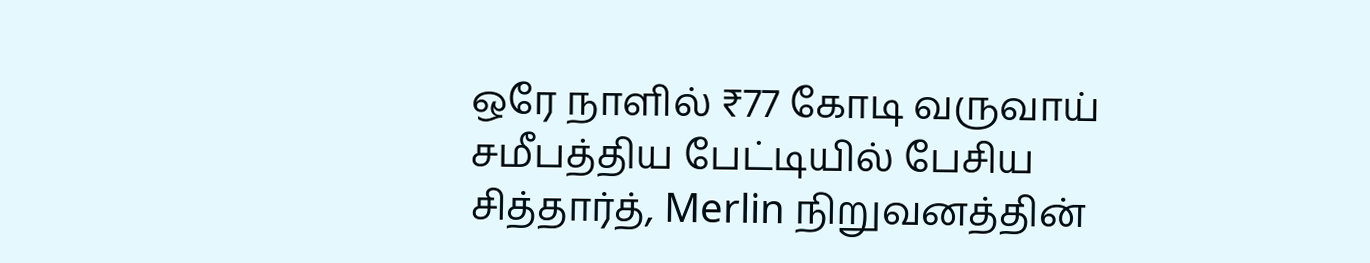ஒரே நாளில் ₹77 கோடி வருவாய்
சமீபத்திய பேட்டியில் பேசிய சித்தார்த், Merlin நிறுவனத்தின்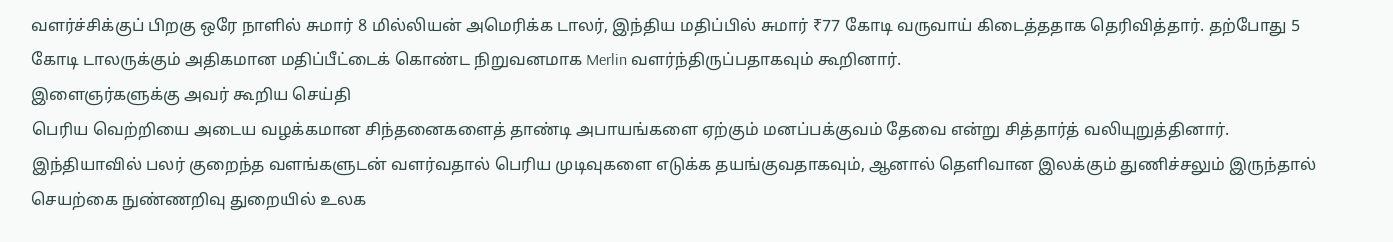வளர்ச்சிக்குப் பிறகு ஒரே நாளில் சுமார் 8 மில்லியன் அமெரிக்க டாலர், இந்திய மதிப்பில் சுமார் ₹77 கோடி வருவாய் கிடைத்ததாக தெரிவித்தார். தற்போது 5 கோடி டாலருக்கும் அதிகமான மதிப்பீட்டைக் கொண்ட நிறுவனமாக Merlin வளர்ந்திருப்பதாகவும் கூறினார்.
இளைஞர்களுக்கு அவர் கூறிய செய்தி
பெரிய வெற்றியை அடைய வழக்கமான சிந்தனைகளைத் தாண்டி அபாயங்களை ஏற்கும் மனப்பக்குவம் தேவை என்று சித்தார்த் வலியுறுத்தினார். இந்தியாவில் பலர் குறைந்த வளங்களுடன் வளர்வதால் பெரிய முடிவுகளை எடுக்க தயங்குவதாகவும், ஆனால் தெளிவான இலக்கும் துணிச்சலும் இருந்தால் செயற்கை நுண்ணறிவு துறையில் உலக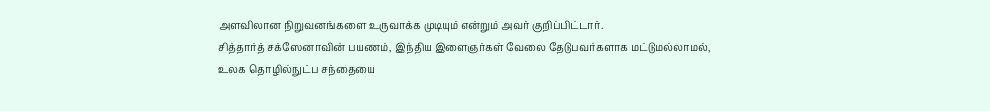அளவிலான நிறுவனங்களை உருவாக்க முடியும் என்றும் அவர் குறிப்பிட்டார்.
சித்தார்த் சக்ஸேனாவின் பயணம், இந்திய இளைஞர்கள் வேலை தேடுபவர்களாக மட்டுமல்லாமல், உலக தொழில்நுட்ப சந்தையை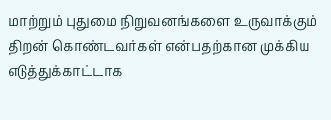மாற்றும் புதுமை நிறுவனங்களை உருவாக்கும் திறன் கொண்டவர்கள் என்பதற்கான முக்கிய எடுத்துக்காட்டாக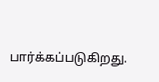பார்க்கப்படுகிறது.